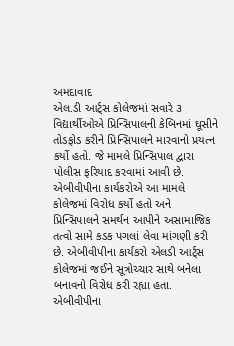અમદાવાદ
એલ.ડી આર્ટ્સ કોલેજમાં સવારે ૩ વિદ્યાર્થીઓએ પ્રિન્સિપાલની કેબિનમાં ઘૂસીને તોડફોડ કરીને પ્રિન્સિપાલને મારવાનો પ્રયત્ન કર્યો હતો. જે મામલે પ્રિન્સિપાલ દ્વારા પોલીસ ફરિયાદ કરવામાં આવી છે. એબીવીપીના કાર્યકરોએ આ મામલે કોલેજમાં વિરોધ કર્યો હતો અને પ્રિન્સિપાલને સમર્થન આપીને અસામાજિક તત્વો સામે કડક પગલાં લેવા માંગણી કરી છે. એબીવીપીના કાર્યકરો એલડી આર્ટ્સ કોલેજમાં જઈને સૂત્રોચ્ચાર સાથે બનેલા બનાવનો વિરોધ કરી રહ્યા હતા. એબીવીપીના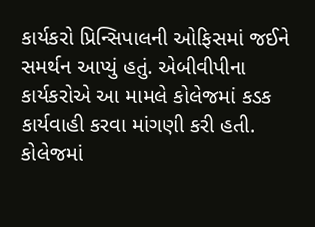કાર્યકરો પ્રિન્સિપાલની ઓફિસમાં જઈને સમર્થન આપ્યું હતું. એબીવીપીના કાર્યકરોએ આ મામલે કોલેજમાં કડક કાર્યવાહી કરવા માંગણી કરી હતી. કોલેજમાં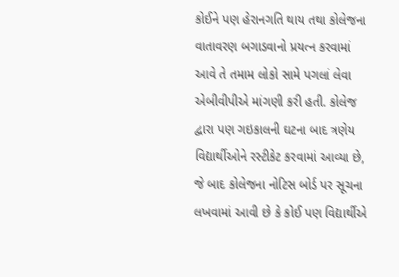કોઈને પણ હેરાનગતિ થાય તથા કોલેજના વાતાવરણ બગાડવાનો પ્રયત્ન કરવામાં આવે તે તમામ લોકો સામે પગલાં લેવા એબીવીપીએ માંગણી કરી હતી. કોલેજ દ્વારા પણ ગઇકાલની ઘટના બાદ ત્રણેય વિદ્યાર્થીઓને રસ્ટીકેટ કરવામાં આવ્યા છે, જે બાદ કોલેજના નોટિસ બોર્ડ પર સૂચના લખવામાં આવી છે કે કોઈ પણ વિદ્યાર્થીએ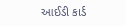આઈડી કાર્ડ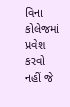વિના કોલેજમાં પ્રવેશ કરવો નહીં જે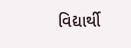વિદ્યાર્થી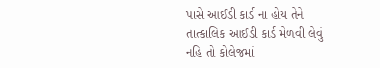પાસે આઈડી કાર્ડ ના હોય તેને તાત્કાલિક આઈડી કાર્ડ મેળવી લેવું નહિ તો કોલેજમાં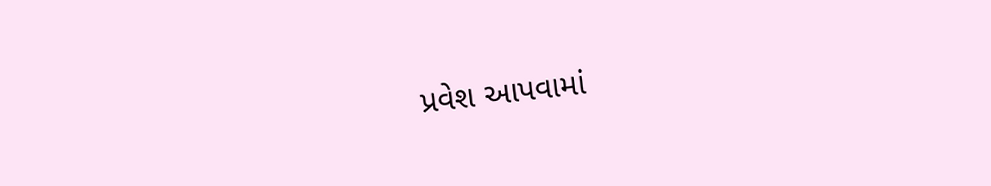પ્રવેશ આપવામાં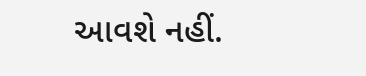આવશે નહીં.